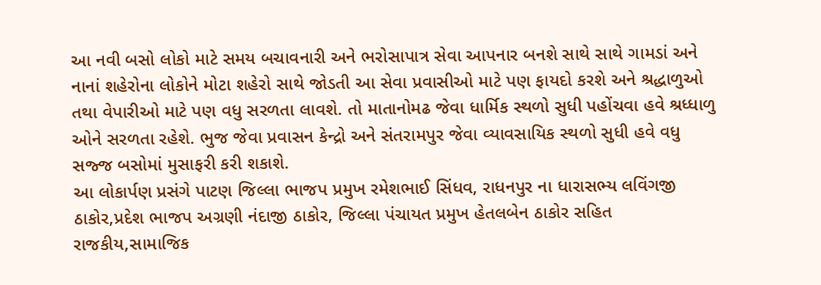આ નવી બસો લોકો માટે સમય બચાવનારી અને ભરોસાપાત્ર સેવા આપનાર બનશે સાથે સાથે ગામડાં અને નાનાં શહેરોના લોકોને મોટા શહેરો સાથે જોડતી આ સેવા પ્રવાસીઓ માટે પણ ફાયદો કરશે અને શ્રદ્ધાળુઓ તથા વેપારીઓ માટે પણ વધુ સરળતા લાવશે. તો માતાનોમઢ જેવા ધાર્મિક સ્થળો સુધી પહોંચવા હવે શ્રધ્ધાળુ ઓને સરળતા રહેશે. ભુજ જેવા પ્રવાસન કેન્દ્રો અને સંતરામપુર જેવા વ્યાવસાયિક સ્થળો સુધી હવે વધુ સજ્જ બસોમાં મુસાફરી કરી શકાશે.
આ લોકાર્પણ પ્રસંગે પાટણ જિલ્લા ભાજપ પ્રમુખ રમેશભાઈ સિંધવ, રાધનપુર ના ધારાસભ્ય લવિંગજી ઠાકોર,પ્રદેશ ભાજપ અગ્રણી નંદાજી ઠાકોર, જિલ્લા પંચાયત પ્રમુખ હેતલબેન ઠાકોર સહિત રાજકીય,સામાજિક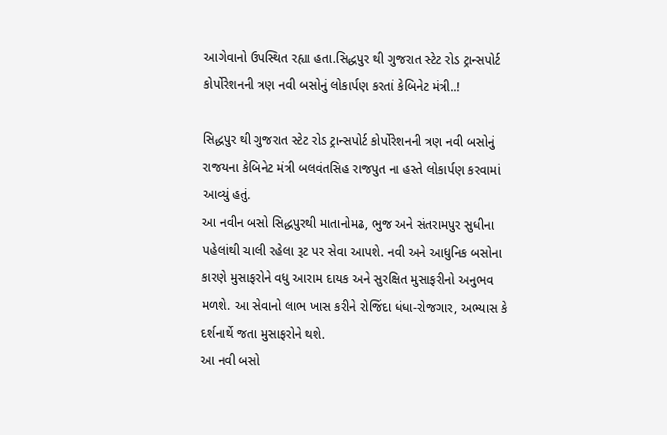આગેવાનો ઉપસ્થિત રહ્યા હતા.સિદ્ધપુર થી ગુજરાત સ્ટેટ રોડ ટ્રાન્સપોર્ટ કોર્પોરેશનની ત્રણ નવી બસોનું લોકાર્પણ કરતાં કેબિનેટ મંત્રી..!

સિદ્ધપુર થી ગુજરાત સ્ટેટ રોડ ટ્રાન્સપોર્ટ કોર્પોરેશનની ત્રણ નવી બસોનું રાજયના કેબિનેટ મંત્રી બલવંતસિહ રાજપુત ના હસ્તે લોકાર્પણ કરવામાં આવ્યું હતું.
આ નવીન બસો સિદ્ધપુરથી માતાનોમઢ, ભુજ અને સંતરામપુર સુધીના પહેલાંથી ચાલી રહેલા રૂટ પર સેવા આપશે. નવી અને આધુનિક બસોના કારણે મુસાફરોને વધુ આરામ દાયક અને સુરક્ષિત મુસાફરીનો અનુભવ મળશે. આ સેવાનો લાભ ખાસ કરીને રોજિંદા ધંધા-રોજગાર, અભ્યાસ કે દર્શનાર્થે જતા મુસાફરોને થશે.
આ નવી બસો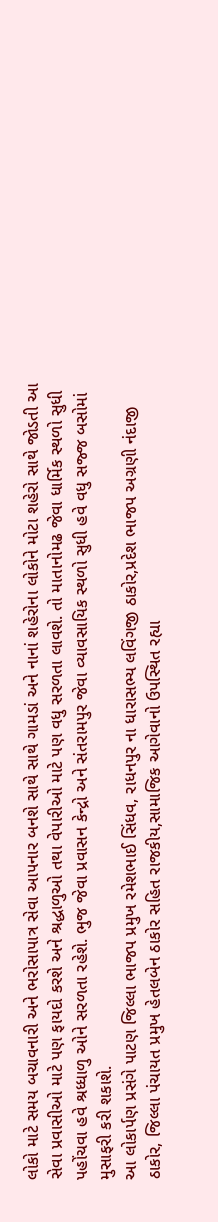લોકો માટે સમય બચાવનારી અને ભરોસાપાત્ર સેવા આપનાર બનશે સાથે સાથે ગામડાં અને નાનાં શહેરોના લોકોને મોટા શહેરો સાથે જોડતી આ સેવા પ્રવાસીઓ માટે પણ ફાયદો કરશે અને શ્રદ્ધાળુઓ તથા વેપારીઓ માટે પણ વધુ સરળતા લાવશે. તો માતાનોમઢ જેવા ધાર્મિક સ્થળો સુધી પહોંચવા હવે શ્રધ્ધાળુ ઓને સરળતા રહેશે. ભુજ જેવા પ્રવાસન કેન્દ્રો અને સંતરામપુર જેવા વ્યાવસાયિક સ્થળો સુધી હવે વધુ સજ્જ બસોમાં મુસાફરી કરી શકાશે.
આ લોકાર્પણ પ્રસંગે પાટણ જિલ્લા ભાજપ પ્રમુખ રમેશભાઈ સિંધવ, રાધનપુર ના ધારાસભ્ય લવિંગજી ઠાકોર,પ્રદેશ ભાજપ અગ્રણી નંદાજી ઠાકોર, જિલ્લા પંચાયત પ્રમુખ હેતલબેન ઠાકોર સહિત રાજકીય,સામાજિક આગેવાનો ઉપસ્થિત રહ્યા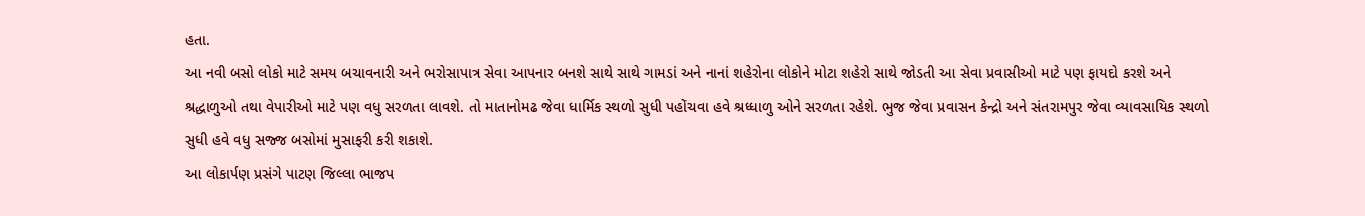હતા.
આ નવી બસો લોકો માટે સમય બચાવનારી અને ભરોસાપાત્ર સેવા આપનાર બનશે સાથે સાથે ગામડાં અને નાનાં શહેરોના લોકોને મોટા શહેરો સાથે જોડતી આ સેવા પ્રવાસીઓ માટે પણ ફાયદો કરશે અને શ્રદ્ધાળુઓ તથા વેપારીઓ માટે પણ વધુ સરળતા લાવશે. તો માતાનોમઢ જેવા ધાર્મિક સ્થળો સુધી પહોંચવા હવે શ્રધ્ધાળુ ઓને સરળતા રહેશે. ભુજ જેવા પ્રવાસન કેન્દ્રો અને સંતરામપુર જેવા વ્યાવસાયિક સ્થળો સુધી હવે વધુ સજ્જ બસોમાં મુસાફરી કરી શકાશે.
આ લોકાર્પણ પ્રસંગે પાટણ જિલ્લા ભાજપ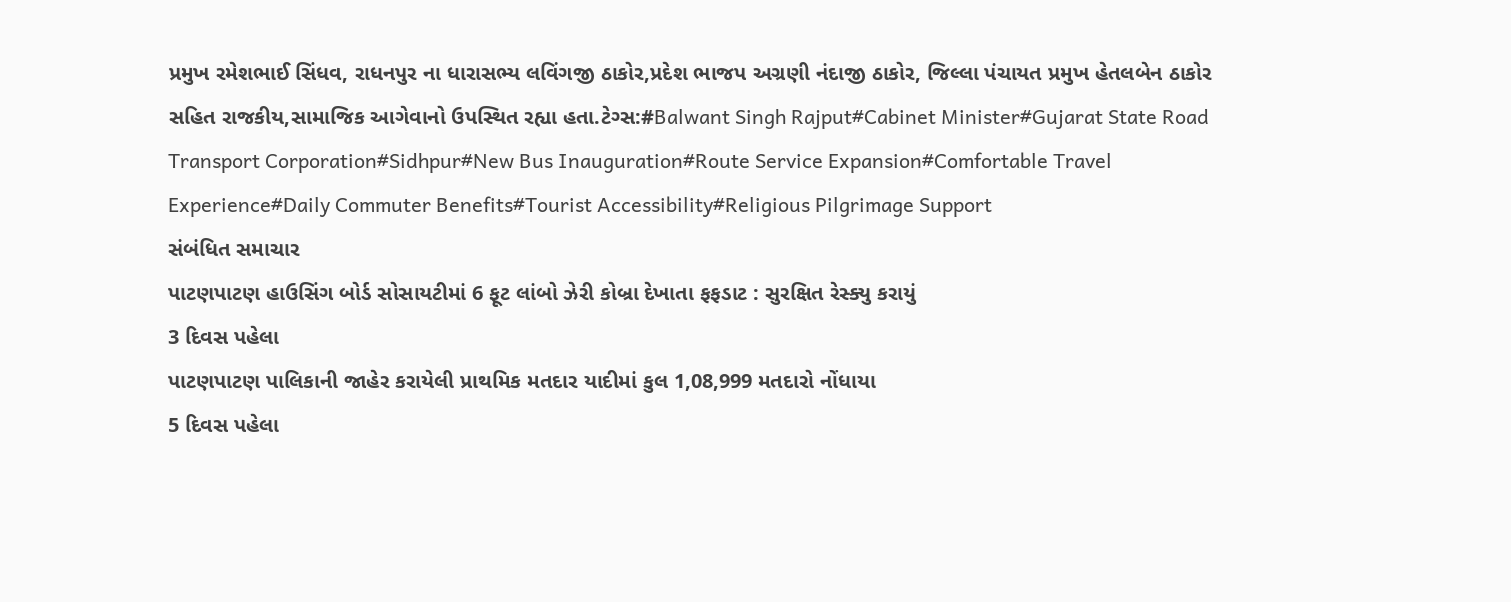પ્રમુખ રમેશભાઈ સિંધવ, રાધનપુર ના ધારાસભ્ય લવિંગજી ઠાકોર,પ્રદેશ ભાજપ અગ્રણી નંદાજી ઠાકોર, જિલ્લા પંચાયત પ્રમુખ હેતલબેન ઠાકોર સહિત રાજકીય,સામાજિક આગેવાનો ઉપસ્થિત રહ્યા હતા.ટેગ્સ:#Balwant Singh Rajput#Cabinet Minister#Gujarat State Road Transport Corporation#Sidhpur#New Bus Inauguration#Route Service Expansion#Comfortable Travel Experience#Daily Commuter Benefits#Tourist Accessibility#Religious Pilgrimage Support
સંબંધિત સમાચાર
પાટણપાટણ હાઉસિંગ બોર્ડ સોસાયટીમાં 6 ફૂટ લાંબો ઝેરી કોબ્રા દેખાતા ફફડાટ : સુરક્ષિત રેસ્ક્યુ કરાયું
3 દિવસ પહેલા
પાટણપાટણ પાલિકાની જાહેર કરાયેલી પ્રાથમિક મતદાર યાદીમાં કુલ 1,08,999 મતદારો નોંધાયા
5 દિવસ પહેલા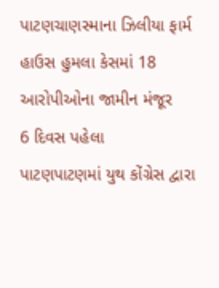પાટણચાણસ્માના ઝિલીયા ફાર્મ હાઉસ હુમલા કેસમાં 18 આરોપીઓના જામીન મંજૂર
6 દિવસ પહેલા
પાટણપાટણમાં યુથ કોંગ્રેસ દ્વારા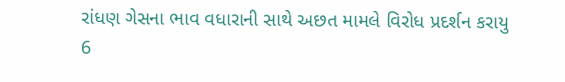રાંધણ ગેસના ભાવ વધારાની સાથે અછત મામલે વિરોધ પ્રદર્શન કરાયુ
6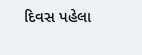દિવસ પહેલા